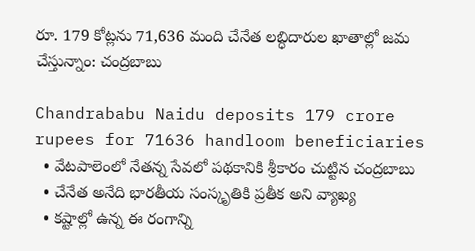రూ. 179 కోట్లను 71,636 మంది చేనేత లబ్ధిదారుల ఖాతాల్లో జమ చేస్తున్నాం: చంద్రబాబు

Chandrababu Naidu deposits 179 crore rupees for 71636 handloom beneficiaries
  • వేటపాలెంలో నేతన్న సేవలో పథకానికి శ్రీకారం చుట్టిన చంద్రబాబు
  • చేనేత అనేది భారతీయ సంస్కృతికి ప్రతీక అని వ్యాఖ్య
  • కష్టాల్లో ఉన్న ఈ రంగాన్ని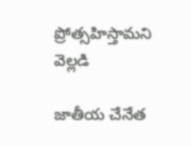ప్రోత్సహిస్తామని వెల్లడి

జాతీయ చేనేత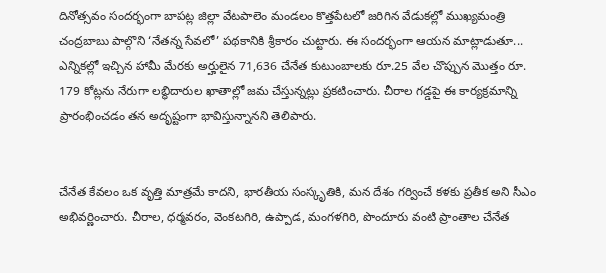దినోత్సవం సందర్భంగా బాపట్ల జిల్లా వేటపాలెం మండలం కొత్తపేటలో జరిగిన వేడుకల్లో ముఖ్యమంత్రి చంద్రబాబు పాల్గొని ‘నేతన్న సేవలో’ పథకానికి శ్రీకారం చుట్టారు. ఈ సందర్భంగా ఆయన మాట్లాడుతూ... ఎన్నికల్లో ఇచ్చిన హామీ మేరకు అర్హులైన 71,636 చేనేత కుటుంబాలకు రూ.25 వేల చొప్పున మొత్తం రూ. 179 కోట్లను నేరుగా లబ్ధిదారుల ఖాతాల్లో జమ చేస్తున్నట్లు ప్రకటించారు. చీరాల గడ్డపై ఈ కార్యక్రమాన్ని ప్రారంభించడం తన అదృష్టంగా భావిస్తున్నానని తెలిపారు.


చేనేత కేవలం ఒక వృత్తి మాత్రమే కాదని, భారతీయ సంస్కృతికి, మన దేశం గర్వించే కళకు ప్రతీక అని సీఎం అభివర్ణించారు. చీరాల, ధర్మవరం, వెంకటగిరి, ఉప్పాడ, మంగళగిరి, పొందూరు వంటి ప్రాంతాల చేనేత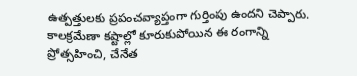ఉత్పత్తులకు ప్రపంచవ్యాప్తంగా గుర్తింపు ఉందని చెప్పారు. కాలక్రమేణా కష్టాల్లో కూరుకుపోయిన ఈ రంగాన్ని ప్రోత్సహించి, చేనేత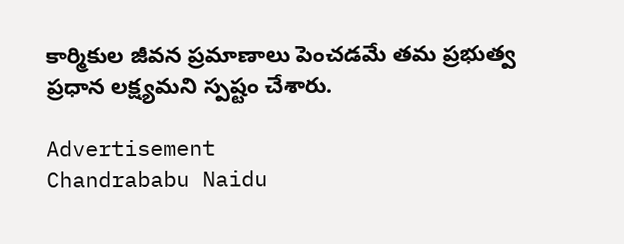కార్మికుల జీవన ప్రమాణాలు పెంచడమే తమ ప్రభుత్వ ప్రధాన లక్ష్యమని స్పష్టం చేశారు.

Advertisement
Chandrababu Naidu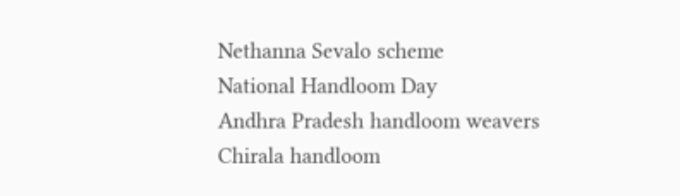Nethanna Sevalo scheme
National Handloom Day
Andhra Pradesh handloom weavers
Chirala handloom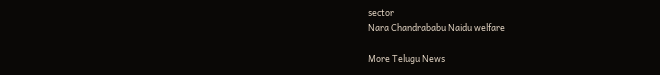sector
Nara Chandrababu Naidu welfare

More Telugu News